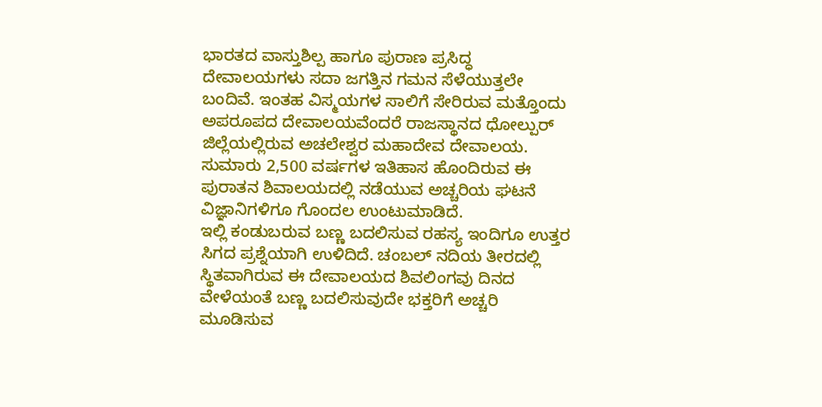ಭಾರತದ ವಾಸ್ತುಶಿಲ್ಪ ಹಾಗೂ ಪುರಾಣ ಪ್ರಸಿದ್ಧ ದೇವಾಲಯಗಳು ಸದಾ ಜಗತ್ತಿನ ಗಮನ ಸೆಳೆಯುತ್ತಲೇ ಬಂದಿವೆ. ಇಂತಹ ವಿಸ್ಮಯಗಳ ಸಾಲಿಗೆ ಸೇರಿರುವ ಮತ್ತೊಂದು ಅಪರೂಪದ ದೇವಾಲಯವೆಂದರೆ ರಾಜಸ್ಥಾನದ ಧೋಲ್ಪುರ್ ಜಿಲ್ಲೆಯಲ್ಲಿರುವ ಅಚಲೇಶ್ವರ ಮಹಾದೇವ ದೇವಾಲಯ. ಸುಮಾರು 2,500 ವರ್ಷಗಳ ಇತಿಹಾಸ ಹೊಂದಿರುವ ಈ ಪುರಾತನ ಶಿವಾಲಯದಲ್ಲಿ ನಡೆಯುವ ಅಚ್ಚರಿಯ ಘಟನೆ ವಿಜ್ಞಾನಿಗಳಿಗೂ ಗೊಂದಲ ಉಂಟುಮಾಡಿದೆ.
ಇಲ್ಲಿ ಕಂಡುಬರುವ ಬಣ್ಣ ಬದಲಿಸುವ ರಹಸ್ಯ ಇಂದಿಗೂ ಉತ್ತರ ಸಿಗದ ಪ್ರಶ್ನೆಯಾಗಿ ಉಳಿದಿದೆ. ಚಂಬಲ್ ನದಿಯ ತೀರದಲ್ಲಿ ಸ್ಥಿತವಾಗಿರುವ ಈ ದೇವಾಲಯದ ಶಿವಲಿಂಗವು ದಿನದ ವೇಳೆಯಂತೆ ಬಣ್ಣ ಬದಲಿಸುವುದೇ ಭಕ್ತರಿಗೆ ಅಚ್ಚರಿ ಮೂಡಿಸುವ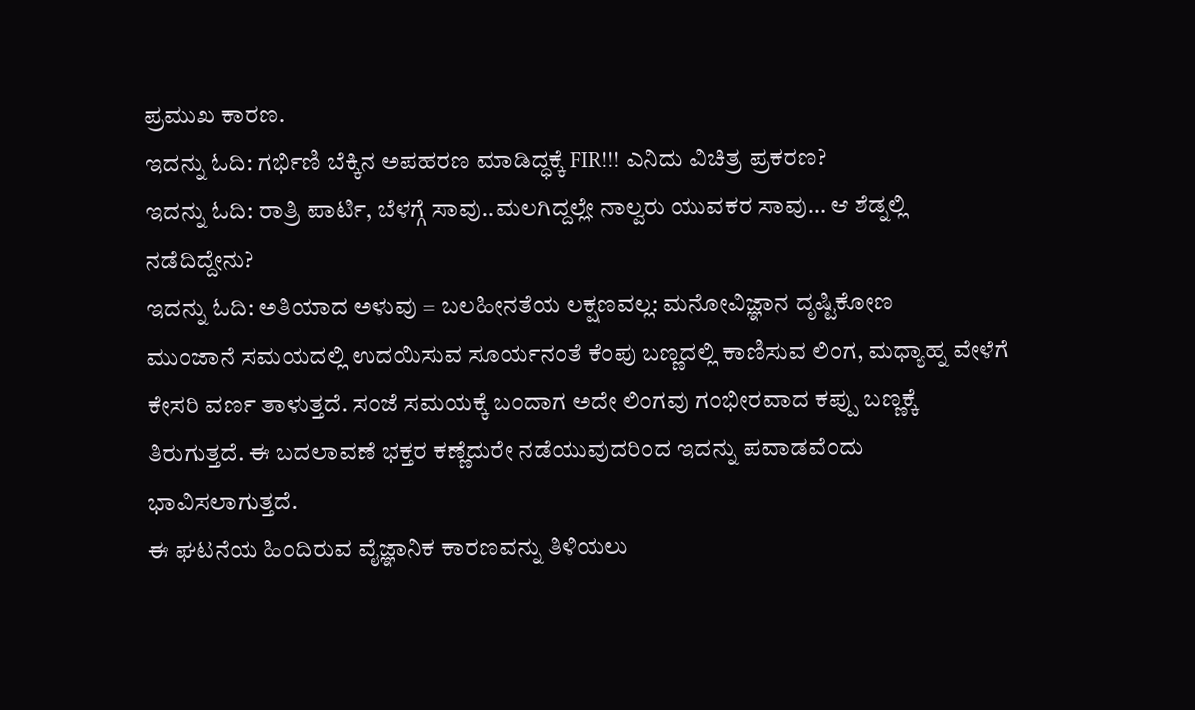ಪ್ರಮುಖ ಕಾರಣ.
ಇದನ್ನು ಓದಿ: ಗರ್ಭಿಣಿ ಬೆಕ್ಕಿನ ಅಪಹರಣ ಮಾಡಿದ್ಧಕ್ಕೆ FIR!!! ಎನಿದು ವಿಚಿತ್ರ ಪ್ರಕರಣ?
ಇದನ್ನು ಓದಿ: ರಾತ್ರಿ ಪಾರ್ಟಿ, ಬೆಳಗ್ಗೆ ಸಾವು..ಮಲಗಿದ್ದಲ್ಲೇ ನಾಲ್ವರು ಯುವಕರ ಸಾವು… ಆ ಶೆಡ್ನಲ್ಲಿ ನಡೆದಿದ್ದೇನು?
ಇದನ್ನು ಓದಿ: ಅತಿಯಾದ ಅಳುವು = ಬಲಹೀನತೆಯ ಲಕ್ಷಣವಲ್ಲ: ಮನೋವಿಜ್ಞಾನ ದೃಷ್ಟಿಕೋಣ
ಮುಂಜಾನೆ ಸಮಯದಲ್ಲಿ ಉದಯಿಸುವ ಸೂರ್ಯನಂತೆ ಕೆಂಪು ಬಣ್ಣದಲ್ಲಿ ಕಾಣಿಸುವ ಲಿಂಗ, ಮಧ್ಯಾಹ್ನ ವೇಳೆಗೆ ಕೇಸರಿ ವರ್ಣ ತಾಳುತ್ತದೆ. ಸಂಜೆ ಸಮಯಕ್ಕೆ ಬಂದಾಗ ಅದೇ ಲಿಂಗವು ಗಂಭೀರವಾದ ಕಪ್ಪು ಬಣ್ಣಕ್ಕೆ ತಿರುಗುತ್ತದೆ. ಈ ಬದಲಾವಣೆ ಭಕ್ತರ ಕಣ್ಣೆದುರೇ ನಡೆಯುವುದರಿಂದ ಇದನ್ನು ಪವಾಡವೆಂದು ಭಾವಿಸಲಾಗುತ್ತದೆ.
ಈ ಘಟನೆಯ ಹಿಂದಿರುವ ವೈಜ್ಞಾನಿಕ ಕಾರಣವನ್ನು ತಿಳಿಯಲು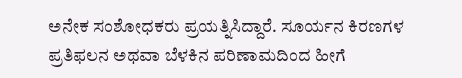ಅನೇಕ ಸಂಶೋಧಕರು ಪ್ರಯತ್ನಿಸಿದ್ದಾರೆ. ಸೂರ್ಯನ ಕಿರಣಗಳ ಪ್ರತಿಫಲನ ಅಥವಾ ಬೆಳಕಿನ ಪರಿಣಾಮದಿಂದ ಹೀಗೆ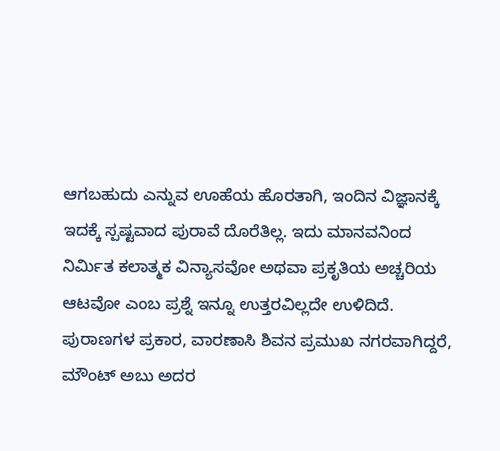ಆಗಬಹುದು ಎನ್ನುವ ಊಹೆಯ ಹೊರತಾಗಿ, ಇಂದಿನ ವಿಜ್ಞಾನಕ್ಕೆ ಇದಕ್ಕೆ ಸ್ಪಷ್ಟವಾದ ಪುರಾವೆ ದೊರೆತಿಲ್ಲ. ಇದು ಮಾನವನಿಂದ ನಿರ್ಮಿತ ಕಲಾತ್ಮಕ ವಿನ್ಯಾಸವೋ ಅಥವಾ ಪ್ರಕೃತಿಯ ಅಚ್ಚರಿಯ ಆಟವೋ ಎಂಬ ಪ್ರಶ್ನೆ ಇನ್ನೂ ಉತ್ತರವಿಲ್ಲದೇ ಉಳಿದಿದೆ.
ಪುರಾಣಗಳ ಪ್ರಕಾರ, ವಾರಣಾಸಿ ಶಿವನ ಪ್ರಮುಖ ನಗರವಾಗಿದ್ದರೆ, ಮೌಂಟ್ ಅಬು ಅದರ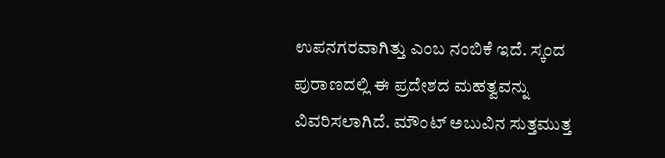ಉಪನಗರವಾಗಿತ್ತು ಎಂಬ ನಂಬಿಕೆ ಇದೆ. ಸ್ಕಂದ ಪುರಾಣದಲ್ಲಿ ಈ ಪ್ರದೇಶದ ಮಹತ್ವವನ್ನು ವಿವರಿಸಲಾಗಿದೆ. ಮೌಂಟ್ ಅಬುವಿನ ಸುತ್ತಮುತ್ತ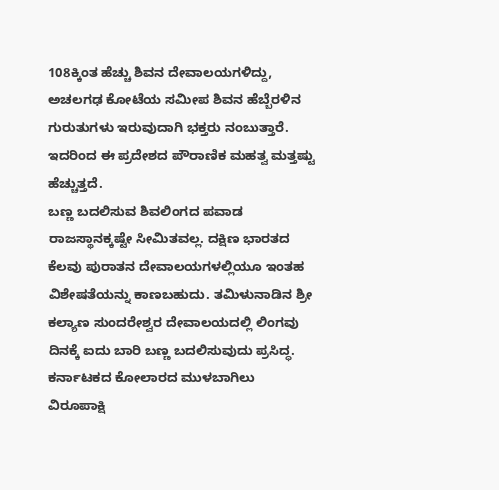108ಕ್ಕಿಂತ ಹೆಚ್ಚು ಶಿವನ ದೇವಾಲಯಗಳಿದ್ದು, ಅಚಲಗಢ ಕೋಟೆಯ ಸಮೀಪ ಶಿವನ ಹೆಬ್ಬೆರಳಿನ ಗುರುತುಗಳು ಇರುವುದಾಗಿ ಭಕ್ತರು ನಂಬುತ್ತಾರೆ. ಇದರಿಂದ ಈ ಪ್ರದೇಶದ ಪೌರಾಣಿಕ ಮಹತ್ವ ಮತ್ತಷ್ಟು ಹೆಚ್ಚುತ್ತದೆ.
ಬಣ್ಣ ಬದಲಿಸುವ ಶಿವಲಿಂಗದ ಪವಾಡ ರಾಜಸ್ಥಾನಕ್ಕಷ್ಟೇ ಸೀಮಿತವಲ್ಲ. ದಕ್ಷಿಣ ಭಾರತದ ಕೆಲವು ಪುರಾತನ ದೇವಾಲಯಗಳಲ್ಲಿಯೂ ಇಂತಹ ವಿಶೇಷತೆಯನ್ನು ಕಾಣಬಹುದು. ತಮಿಳುನಾಡಿನ ಶ್ರೀ ಕಲ್ಯಾಣ ಸುಂದರೇಶ್ವರ ದೇವಾಲಯದಲ್ಲಿ ಲಿಂಗವು ದಿನಕ್ಕೆ ಐದು ಬಾರಿ ಬಣ್ಣ ಬದಲಿಸುವುದು ಪ್ರಸಿದ್ಧ. ಕರ್ನಾಟಕದ ಕೋಲಾರದ ಮುಳಬಾಗಿಲು ವಿರೂಪಾಕ್ಷಿ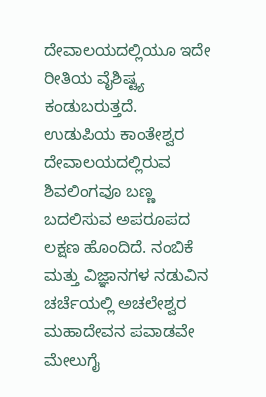ದೇವಾಲಯದಲ್ಲಿಯೂ ಇದೇ ರೀತಿಯ ವೈಶಿಷ್ಟ್ಯ ಕಂಡುಬರುತ್ತದೆ.
ಉಡುಪಿಯ ಕಾಂತೇಶ್ವರ ದೇವಾಲಯದಲ್ಲಿರುವ ಶಿವಲಿಂಗವೂ ಬಣ್ಣ ಬದಲಿಸುವ ಅಪರೂಪದ ಲಕ್ಷಣ ಹೊಂದಿದೆ. ನಂಬಿಕೆ ಮತ್ತು ವಿಜ್ಞಾನಗಳ ನಡುವಿನ ಚರ್ಚೆಯಲ್ಲಿ ಅಚಲೇಶ್ವರ ಮಹಾದೇವನ ಪವಾಡವೇ ಮೇಲುಗೈ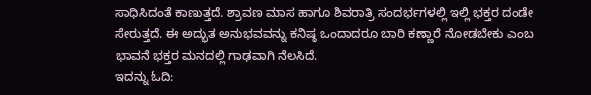ಸಾಧಿಸಿದಂತೆ ಕಾಣುತ್ತದೆ. ಶ್ರಾವಣ ಮಾಸ ಹಾಗೂ ಶಿವರಾತ್ರಿ ಸಂದರ್ಭಗಳಲ್ಲಿ ಇಲ್ಲಿ ಭಕ್ತರ ದಂಡೇ ಸೇರುತ್ತದೆ. ಈ ಅದ್ಭುತ ಅನುಭವವನ್ನು ಕನಿಷ್ಠ ಒಂದಾದರೂ ಬಾರಿ ಕಣ್ಣಾರೆ ನೋಡಬೇಕು ಎಂಬ ಭಾವನೆ ಭಕ್ತರ ಮನದಲ್ಲಿ ಗಾಢವಾಗಿ ನೆಲಸಿದೆ.
ಇದನ್ನು ಓದಿ: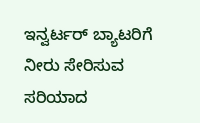ಇನ್ವರ್ಟರ್ ಬ್ಯಾಟರಿಗೆ ನೀರು ಸೇರಿಸುವ ಸರಿಯಾದ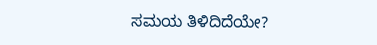ಸಮಯ ತಿಳಿದಿದೆಯೇ?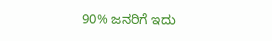90% ಜನರಿಗೆ ಇದು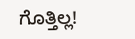ಗೊತ್ತಿಲ್ಲ!